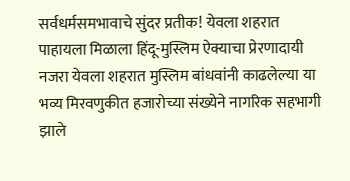सर्वधर्मसमभावाचे सुंदर प्रतीक! येवला शहरात पाहायला मिळाला हिंदू-मुस्लिम ऐक्याचा प्रेरणादायी नजरा येवला शहरात मुस्लिम बांधवांनी काढलेल्या या भव्य मिरवणुकीत हजारोच्या संख्येने नागरिक सहभागी झाले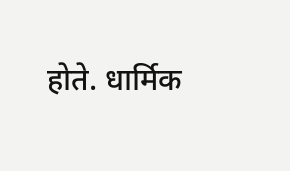होते. धार्मिक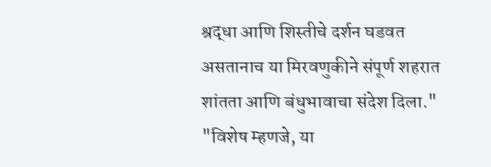श्रद्धा आणि शिस्तीचे दर्शन घडवत असतानाच या मिरवणुकीने संपूर्ण शहरात शांतता आणि बंधुभावाचा संदेश दिला." "विशेष म्हणजे, या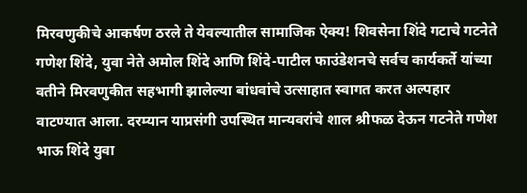मिरवणुकीचे आकर्षण ठरले ते येवल्यातील सामाजिक ऐक्य! शिवसेना शिंदे गटाचे गटनेते गणेश शिंदे, युवा नेते अमोल शिंदे आणि शिंदे-पाटील फाउंडेशनचे सर्वच कार्यकर्ते यांच्या वतीने मिरवणुकीत सहभागी झालेल्या बांधवांचे उत्साहात स्वागत करत अल्पहार वाटण्यात आला. दरम्यान याप्रसंगी उपस्थित मान्यवरांचे शाल श्रीफळ देऊन गटनेते गणेश भाऊ शिंदे युवा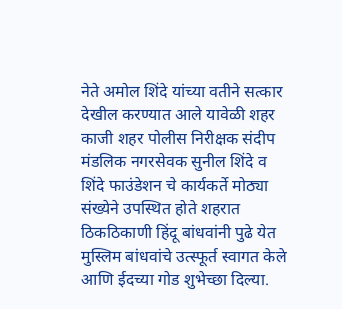नेते अमोल शिंदे यांच्या वतीने सत्कार देखील करण्यात आले यावेळी शहर काजी शहर पोलीस निरीक्षक संदीप मंडलिक नगरसेवक सुनील शिंदे व शिंदे फाउंडेशन चे कार्यकर्ते मोठ्या संख्येने उपस्थित होते शहरात ठिकठिकाणी हिंदू बांधवांनी पुढे येत मुस्लिम बांधवांचे उत्स्फूर्त स्वागत केले आणि ईदच्या गोड शुभेच्छा दिल्या.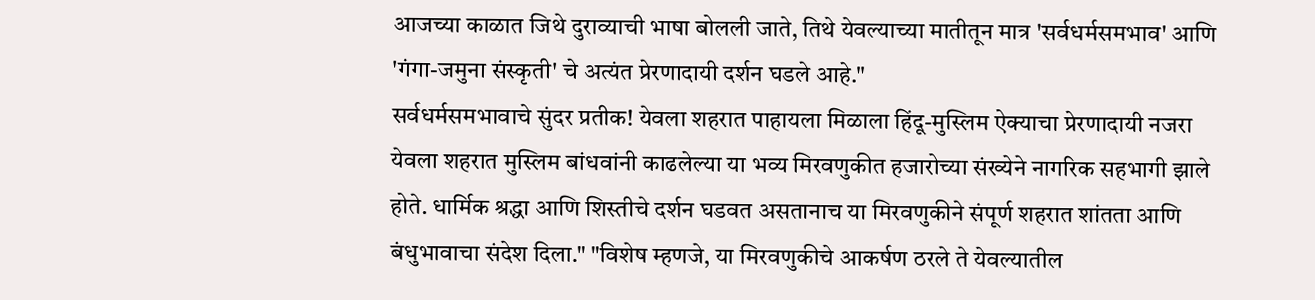आजच्या काळात जिथे दुराव्याची भाषा बोलली जाते, तिथे येवल्याच्या मातीतून मात्र 'सर्वधर्मसमभाव' आणि 'गंगा-जमुना संस्कृती' चे अत्यंत प्रेरणादायी दर्शन घडले आहे."
सर्वधर्मसमभावाचे सुंदर प्रतीक! येवला शहरात पाहायला मिळाला हिंदू-मुस्लिम ऐक्याचा प्रेरणादायी नजरा येवला शहरात मुस्लिम बांधवांनी काढलेल्या या भव्य मिरवणुकीत हजारोच्या संख्येने नागरिक सहभागी झाले होते. धार्मिक श्रद्धा आणि शिस्तीचे दर्शन घडवत असतानाच या मिरवणुकीने संपूर्ण शहरात शांतता आणि बंधुभावाचा संदेश दिला." "विशेष म्हणजे, या मिरवणुकीचे आकर्षण ठरले ते येवल्यातील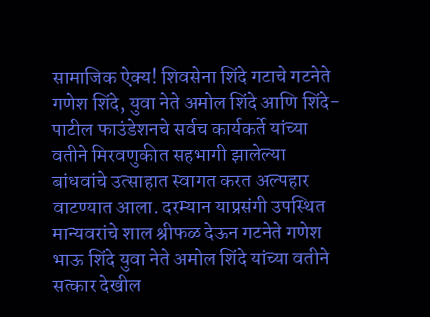सामाजिक ऐक्य! शिवसेना शिंदे गटाचे गटनेते गणेश शिंदे, युवा नेते अमोल शिंदे आणि शिंदे-पाटील फाउंडेशनचे सर्वच कार्यकर्ते यांच्या वतीने मिरवणुकीत सहभागी झालेल्या बांधवांचे उत्साहात स्वागत करत अल्पहार वाटण्यात आला. दरम्यान याप्रसंगी उपस्थित मान्यवरांचे शाल श्रीफळ देऊन गटनेते गणेश भाऊ शिंदे युवा नेते अमोल शिंदे यांच्या वतीने सत्कार देखील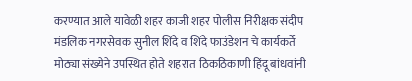करण्यात आले यावेळी शहर काजी शहर पोलीस निरीक्षक संदीप मंडलिक नगरसेवक सुनील शिंदे व शिंदे फाउंडेशन चे कार्यकर्ते मोठ्या संख्येने उपस्थित होते शहरात ठिकठिकाणी हिंदू बांधवांनी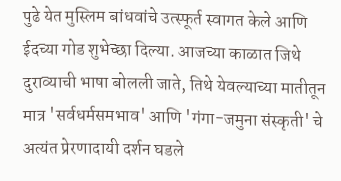पुढे येत मुस्लिम बांधवांचे उत्स्फूर्त स्वागत केले आणि ईदच्या गोड शुभेच्छा दिल्या. आजच्या काळात जिथे दुराव्याची भाषा बोलली जाते, तिथे येवल्याच्या मातीतून मात्र 'सर्वधर्मसमभाव' आणि 'गंगा-जमुना संस्कृती' चे अत्यंत प्रेरणादायी दर्शन घडले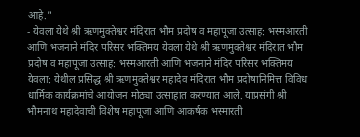आहे."
- येवला येथे श्री ऋणमुक्तेश्वर मंदिरात भौम प्रदोष व महापूजा उत्साह: भस्मआरती आणि भजनाने मंदिर परिसर भक्तिमय येवला येथे श्री ऋणमुक्तेश्वर मंदिरात भौम प्रदोष व महापूजा उत्साह: भस्मआरती आणि भजनाने मंदिर परिसर भक्तिमय येवला: येथील प्रसिद्ध श्री ऋणमुक्तेश्वर महादेव मंदिरात भौम प्रदोषानिमित्त विविध धार्मिक कार्यक्रमांचे आयोजन मोठ्या उत्साहात करण्यात आले. याप्रसंगी श्री भौमनाथ महादेवाची विशेष महापूजा आणि आकर्षक भस्मारती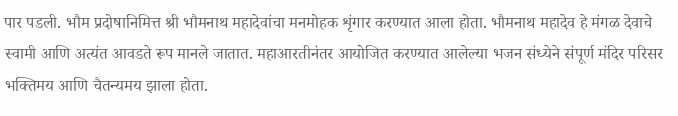पार पडली. भौम प्रदोषानिमित्त श्री भौमनाथ महादेवांचा मनमोहक शृंगार करण्यात आला होता. भौमनाथ महादेव हे मंगळ देवाचे स्वामी आणि अत्यंत आवडते रूप मानले जातात. महाआरतीनंतर आयोजित करण्यात आलेल्या भजन संध्येने संपूर्ण मंदिर परिसर भक्तिमय आणि चैतन्यमय झाला होता.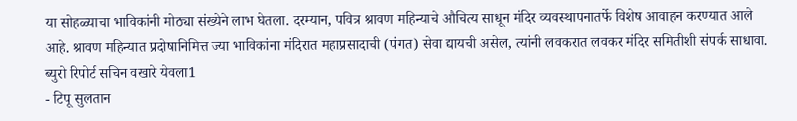या सोहळ्याचा भाविकांनी मोठ्या संख्येने लाभ घेतला. दरम्यान, पवित्र श्रावण महिन्याचे औचित्य साधून मंदिर व्यवस्थापनातर्फे विशेष आवाहन करण्यात आले आहे. श्रावण महिन्यात प्रदोषानिमित्त ज्या भाविकांना मंदिरात महाप्रसादाची (पंगत) सेवा द्यायची असेल, त्यांनी लवकरात लवकर मंदिर समितीशी संपर्क साधावा. ब्युरो रिपोर्ट सचिन वखारे येवला1
- टिपू सुलतान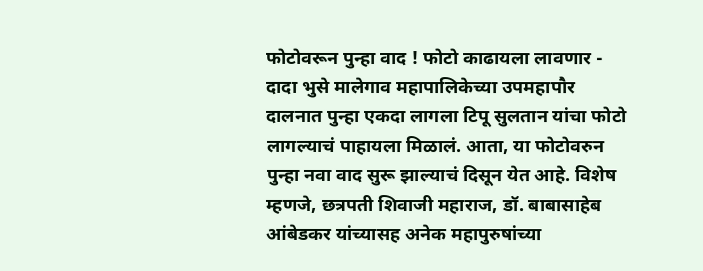फोटोवरून पुन्हा वाद ! फोटो काढायला लावणार - दादा भुसे मालेगाव महापालिकेच्या उपमहापौर दालनात पुन्हा एकदा लागला टिपू सुलतान यांचा फोटो लागल्याचं पाहायला मिळालं. आता, या फोटोवरुन पुन्हा नवा वाद सुरू झाल्याचं दिसून येत आहे. विशेष म्हणजे, छत्रपती शिवाजी महाराज, डॉ. बाबासाहेब आंबेडकर यांच्यासह अनेक महापुरुषांच्या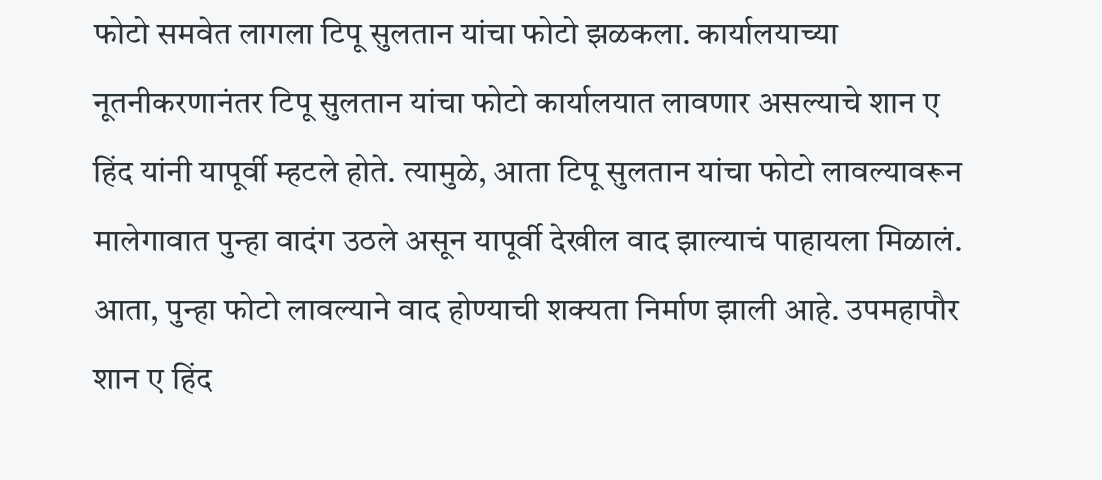फोटो समवेत लागला टिपू सुलतान यांचा फोटो झळकला. कार्यालयाच्या नूतनीकरणानंतर टिपू सुलतान यांचा फोटो कार्यालयात लावणार असल्याचे शान ए हिंद यांनी यापूर्वी म्हटले होते. त्यामुळे, आता टिपू सुलतान यांचा फोटो लावल्यावरून मालेगावात पुन्हा वादंग उठले असून यापूर्वी देखील वाद झाल्याचं पाहायला मिळालं. आता, पुन्हा फोटो लावल्याने वाद होण्याची शक्यता निर्माण झाली आहे. उपमहापौर शान ए हिंद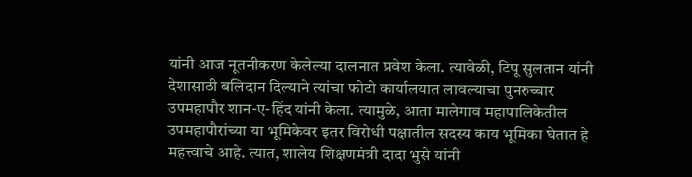यांनी आज नूतनीकरण केलेल्या दालनात प्रवेश केला. त्यावेळी, टिपू सुलतान यांनी देशासाठी बलिदान दिल्याने त्यांचा फोटो कार्यालयात लावल्याचा पुनरुच्चार उपमहापौर शान-ए-हिंद यांनी केला. त्यामुळे, आता मालेगाव महापालिकेतील उपमहापौरांच्या या भूमिकेवर इतर विरोधी पक्षातील सदस्य काय भूमिका घेतात हे महत्त्वाचे आहे. त्यात, शालेय शिक्षणमंत्री दादा भुसे यांनी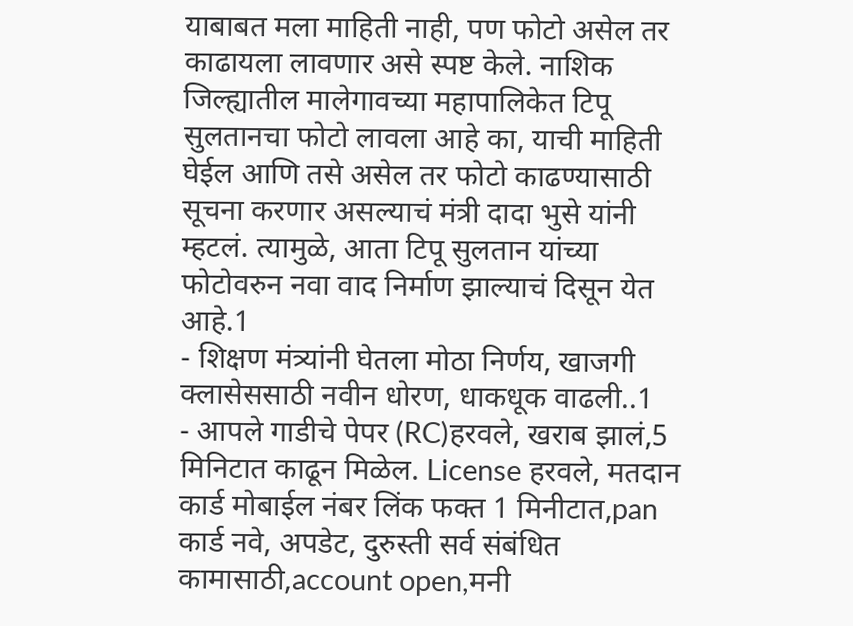याबाबत मला माहिती नाही, पण फोटो असेल तर काढायला लावणार असे स्पष्ट केले. नाशिक जिल्ह्यातील मालेगावच्या महापालिकेत टिपू सुलतानचा फोटो लावला आहे का, याची माहिती घेईल आणि तसे असेल तर फोटो काढण्यासाठी सूचना करणार असल्याचं मंत्री दादा भुसे यांनी म्हटलं. त्यामुळे, आता टिपू सुलतान यांच्या फोटोवरुन नवा वाद निर्माण झाल्याचं दिसून येत आहे.1
- शिक्षण मंत्र्यांनी घेतला मोठा निर्णय, खाजगी क्लासेससाठी नवीन धोरण, धाकधूक वाढली..1
- आपले गाडीचे पेपर (RC)हरवले, खराब झालं,5 मिनिटात काढून मिळेल. License हरवले, मतदान कार्ड मोबाईल नंबर लिंक फक्त 1 मिनीटात,pan कार्ड नवे, अपडेट, दुरुस्ती सर्व संबंधित कामासाठी,account open,मनी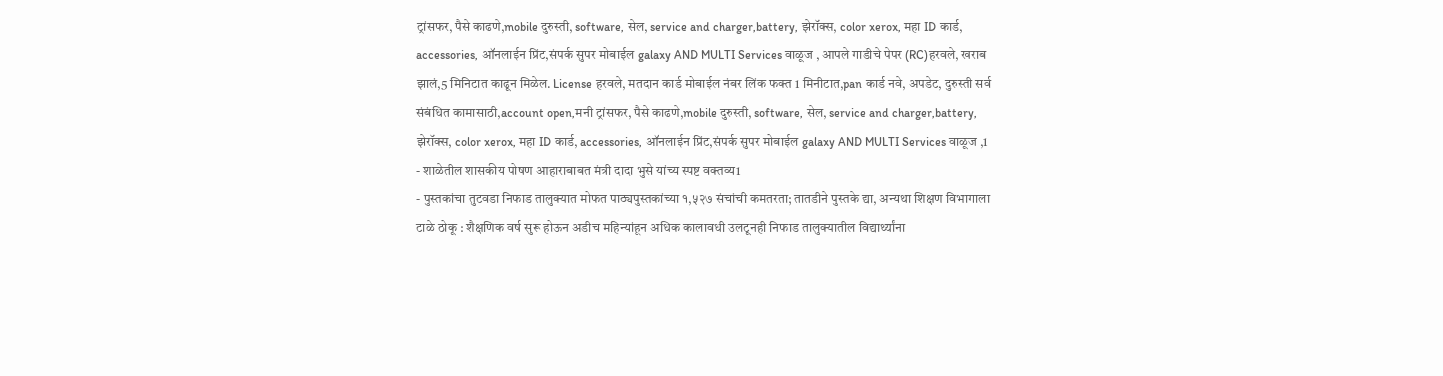ट्रांसफर, पैसे काढणे,mobile दुरुस्ती, software, सेल, service and charger,battery, झेरॉक्स, color xerox, महा ID कार्ड, accessories, ऑनलाईन प्रिंट,संपर्क सुपर मोबाईल galaxy AND MULTI Services वाळूज , आपले गाडीचे पेपर (RC)हरवले, खराब झालं,5 मिनिटात काढून मिळेल. License हरवले, मतदान कार्ड मोबाईल नंबर लिंक फक्त 1 मिनीटात,pan कार्ड नवे, अपडेट, दुरुस्ती सर्व संबंधित कामासाठी,account open,मनी ट्रांसफर, पैसे काढणे,mobile दुरुस्ती, software, सेल, service and charger,battery, झेरॉक्स, color xerox, महा ID कार्ड, accessories, ऑनलाईन प्रिंट,संपर्क सुपर मोबाईल galaxy AND MULTI Services वाळूज ,1
- शाळेतील शासकीय पोषण आहाराबाबत मंत्री दादा भुसे यांच्य स्पष्ट वक्तव्य1
- पुस्तकांचा तुटवडा निफाड तालुक्यात मोफत पाठ्यपुस्तकांच्या १,५२७ संचांची कमतरता; तातडीने पुस्तके द्या, अन्यथा शिक्षण विभागाला टाळे ठोकू : शैक्षणिक वर्ष सुरू होऊन अडीच महिन्यांहून अधिक कालावधी उलटूनही निफाड तालुक्यातील विद्यार्थ्यांना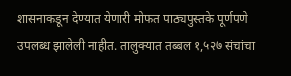शासनाकडून देण्यात येणारी मोफत पाठ्यपुस्तके पूर्णपणे उपलब्ध झालेली नाहीत. तालुक्यात तब्बल १,५२७ संचांचा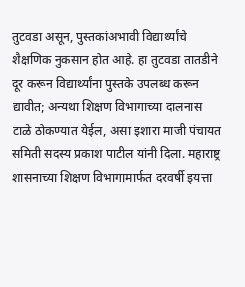तुटवडा असून, पुस्तकांअभावी विद्यार्थ्यांचे शैक्षणिक नुकसान होत आहे. हा तुटवडा तातडीने दूर करून विद्यार्थ्यांना पुस्तके उपलब्ध करून द्यावीत; अन्यथा शिक्षण विभागाच्या दालनास टाळे ठोकण्यात येईल, असा इशारा माजी पंचायत समिती सदस्य प्रकाश पाटील यांनी दिला. महाराष्ट्र शासनाच्या शिक्षण विभागामार्फत दरवर्षी इयत्ता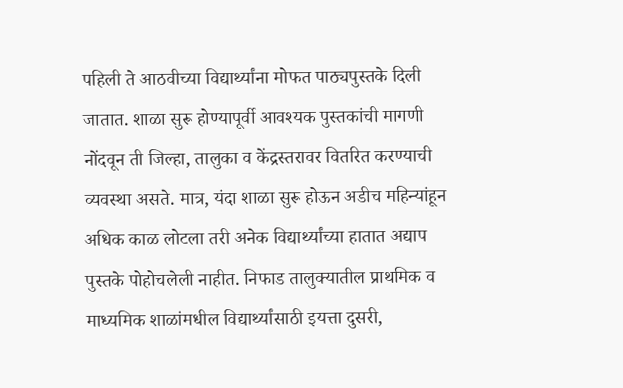पहिली ते आठवीच्या विद्यार्थ्यांना मोफत पाठ्यपुस्तके दिली जातात. शाळा सुरू होण्यापूर्वी आवश्यक पुस्तकांची मागणी नोंदवून ती जिल्हा, तालुका व केंद्रस्तरावर वितरित करण्याची व्यवस्था असते. मात्र, यंदा शाळा सुरू होऊन अडीच महिन्यांहून अधिक काळ लोटला तरी अनेक विद्यार्थ्यांच्या हातात अद्याप पुस्तके पोहोचलेली नाहीत. निफाड तालुक्यातील प्राथमिक व माध्यमिक शाळांमधील विद्यार्थ्यांसाठी इयत्ता दुसरी,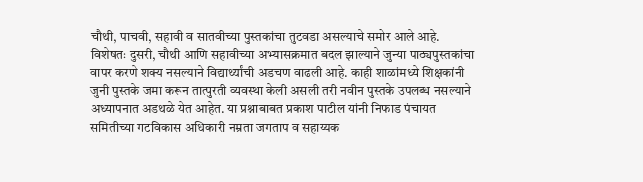चौथी, पाचवी, सहावी व सातवीच्या पुस्तकांचा तुटवडा असल्याचे समोर आले आहे. विशेषतः दुसरी, चौथी आणि सहावीच्या अभ्यासक्रमात बदल झाल्याने जुन्या पाठ्यपुस्तकांचा वापर करणे शक्य नसल्याने विद्यार्थ्यांची अडचण वाढली आहे. काही शाळांमध्ये शिक्षकांनी जुनी पुस्तके जमा करून तात्पुरती व्यवस्था केली असली तरी नवीन पुस्तके उपलब्ध नसल्याने अध्यापनात अडथळे येत आहेत. या प्रश्नाबाबत प्रकाश पाटील यांनी निफाड पंचायत समितीच्या गटविकास अधिकारी नम्रता जगताप व सहाय्यक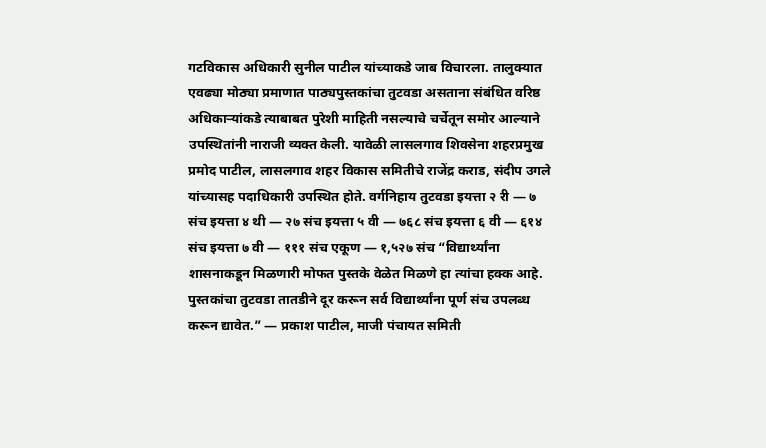गटविकास अधिकारी सुनील पाटील यांच्याकडे जाब विचारला. तालुक्यात एवढ्या मोठ्या प्रमाणात पाठ्यपुस्तकांचा तुटवडा असताना संबंधित वरिष्ठ अधिकाऱ्यांकडे त्याबाबत पुरेशी माहिती नसल्याचे चर्चेतून समोर आल्याने उपस्थितांनी नाराजी व्यक्त केली. यावेळी लासलगाव शिवसेना शहरप्रमुख प्रमोद पाटील, लासलगाव शहर विकास समितीचे राजेंद्र कराड, संदीप उगले यांच्यासह पदाधिकारी उपस्थित होते. वर्गनिहाय तुटवडा इयत्ता २ री — ७ संच इयत्ता ४ थी — २७ संच इयत्ता ५ वी — ७६८ संच इयत्ता ६ वी — ६१४ संच इयत्ता ७ वी — १११ संच एकूण — १,५२७ संच “विद्यार्थ्यांना शासनाकडून मिळणारी मोफत पुस्तके वेळेत मिळणे हा त्यांचा हक्क आहे. पुस्तकांचा तुटवडा तातडीने दूर करून सर्व विद्यार्थ्यांना पूर्ण संच उपलब्ध करून द्यावेत.” — प्रकाश पाटील, माजी पंचायत समिती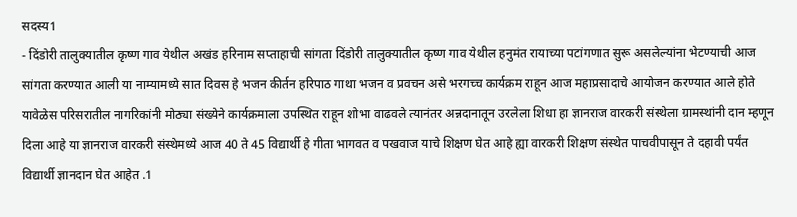सदस्य1
- दिंडोरी तालुक्यातील कृष्ण गाव येथील अखंड हरिनाम सप्ताहाची सांगता दिंडोरी तालुक्यातील कृष्ण गाव येथील हनुमंत रायाच्या पटांगणात सुरू असलेल्यांना भेटण्याची आज सांगता करण्यात आली या नाम्यामध्ये सात दिवस हे भजन कीर्तन हरिपाठ गाथा भजन व प्रवचन असे भरगच्च कार्यक्रम राहून आज महाप्रसादाचे आयोजन करण्यात आले होते यावेळेस परिसरातील नागरिकांनी मोठ्या संख्येने कार्यक्रमाला उपस्थित राहून शोभा वाढवले त्यानंतर अन्नदानातून उरलेला शिधा हा ज्ञानराज वारकरी संस्थेला ग्रामस्थांनी दान म्हणून दिला आहे या ज्ञानराज वारकरी संस्थेमध्ये आज 40 ते 45 विद्यार्थी हे गीता भागवत व पखवाज याचे शिक्षण घेत आहे ह्या वारकरी शिक्षण संस्थेत पाचवीपासून ते दहावी पर्यंत विद्यार्थी ज्ञानदान घेत आहेत .1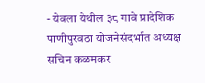- येवला येथील ३८ गावे प्रादेशिक पाणीपुरवठा योजनेसंदर्भात अध्यक्ष सचिन कळमकर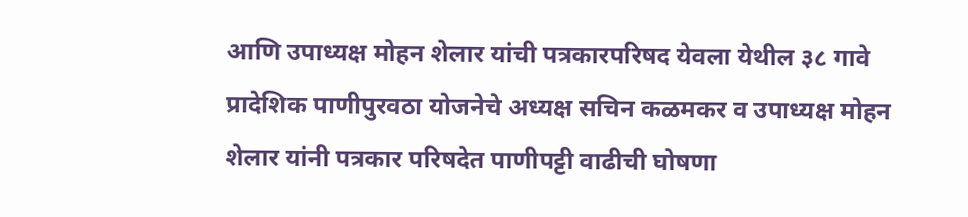आणि उपाध्यक्ष मोहन शेलार यांची पत्रकारपरिषद येवला येथील ३८ गावे प्रादेशिक पाणीपुरवठा योजनेचे अध्यक्ष सचिन कळमकर व उपाध्यक्ष मोहन शेलार यांनी पत्रकार परिषदेत पाणीपट्टी वाढीची घोषणा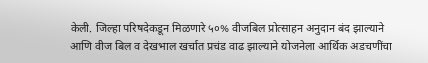केली. जिल्हा परिषदेकडून मिळणारे ५०% वीजबिल प्रोत्साहन अनुदान बंद झाल्याने आणि वीज बिल व देखभाल खर्चात प्रचंड वाढ झाल्याने योजनेला आर्थिक अडचणींचा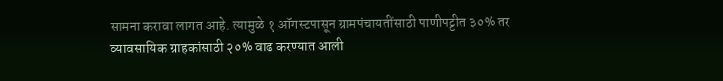सामना करावा लागत आहे. त्यामुळे १ ऑगस्टपासून ग्रामपंचायतींसाठी पाणीपट्टीत ३०% तर व्यावसायिक ग्राहकांसाठी २०% वाढ करण्यात आली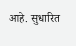आहे. सुधारित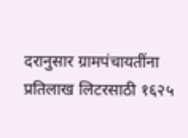दरानुसार ग्रामपंचायतींना प्रतिलाख लिटरसाठी १६२५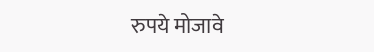रुपये मोजावे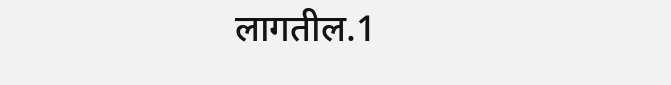लागतील.1